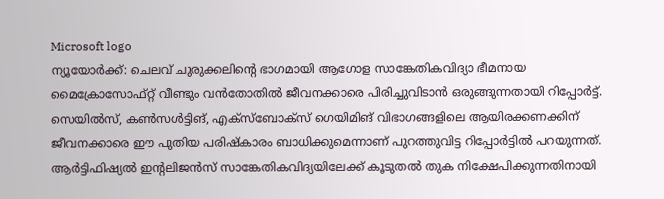Microsoft logo
ന്യൂയോർക്ക്: ചെലവ് ചുരുക്കലിന്റെ ഭാഗമായി ആഗോള സാങ്കേതികവിദ്യാ ഭീമനായ മൈക്രോസോഫ്റ്റ് വീണ്ടും വൻതോതിൽ ജീവനക്കാരെ പിരിച്ചുവിടാൻ ഒരുങ്ങുന്നതായി റിപ്പോർട്ട്. സെയിൽസ്, കൺസൾട്ടിങ്, എക്സ്ബോക്സ് ഗെയിമിങ് വിഭാഗങ്ങളിലെ ആയിരക്കണക്കിന് ജീവനക്കാരെ ഈ പുതിയ പരിഷ്കാരം ബാധിക്കുമെന്നാണ് പുറത്തുവിട്ട റിപ്പോർട്ടിൽ പറയുന്നത്.
ആർട്ടിഫിഷ്യൽ ഇന്റലിജൻസ് സാങ്കേതികവിദ്യയിലേക്ക് കൂടുതൽ തുക നിക്ഷേപിക്കുന്നതിനായി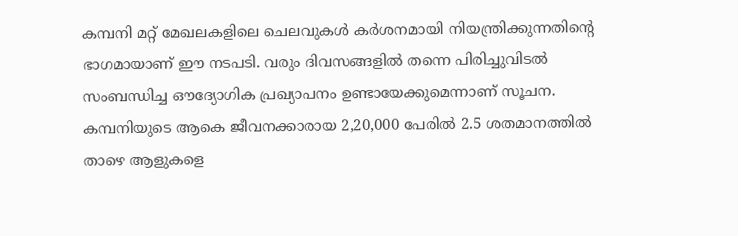കമ്പനി മറ്റ് മേഖലകളിലെ ചെലവുകൾ കർശനമായി നിയന്ത്രിക്കുന്നതിന്റെ ഭാഗമായാണ് ഈ നടപടി. വരും ദിവസങ്ങളിൽ തന്നെ പിരിച്ചുവിടൽ സംബന്ധിച്ച ഔദ്യോഗിക പ്രഖ്യാപനം ഉണ്ടായേക്കുമെന്നാണ് സൂചന.
കമ്പനിയുടെ ആകെ ജീവനക്കാരായ 2,20,000 പേരിൽ 2.5 ശതമാനത്തിൽ താഴെ ആളുകളെ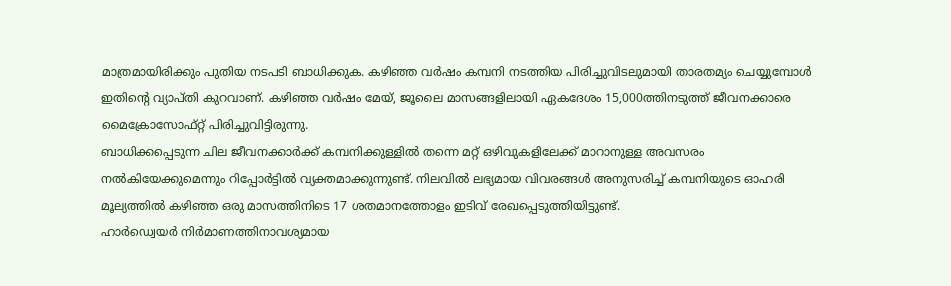മാത്രമായിരിക്കും പുതിയ നടപടി ബാധിക്കുക. കഴിഞ്ഞ വർഷം കമ്പനി നടത്തിയ പിരിച്ചുവിടലുമായി താരതമ്യം ചെയ്യുമ്പോൾ ഇതിന്റെ വ്യാപ്തി കുറവാണ്. കഴിഞ്ഞ വർഷം മേയ്, ജൂലൈ മാസങ്ങളിലായി ഏകദേശം 15,000ത്തിനടുത്ത് ജീവനക്കാരെ മൈക്രോസോഫ്റ്റ് പിരിച്ചുവിട്ടിരുന്നു.
ബാധിക്കപ്പെടുന്ന ചില ജീവനക്കാർക്ക് കമ്പനിക്കുള്ളിൽ തന്നെ മറ്റ് ഒഴിവുകളിലേക്ക് മാറാനുള്ള അവസരം നൽകിയേക്കുമെന്നും റിപ്പോർട്ടിൽ വ്യക്തമാക്കുന്നുണ്ട്. നിലവിൽ ലഭ്യമായ വിവരങ്ങൾ അനുസരിച്ച് കമ്പനിയുടെ ഓഹരി മൂല്യത്തിൽ കഴിഞ്ഞ ഒരു മാസത്തിനിടെ 17 ശതമാനത്തോളം ഇടിവ് രേഖപ്പെടുത്തിയിട്ടുണ്ട്.
ഹാർഡ്വെയർ നിർമാണത്തിനാവശ്യമായ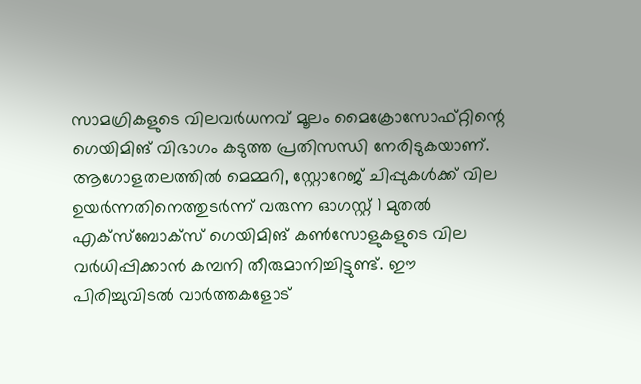സാമഗ്രികളുടെ വിലവർധനവ് മൂലം മൈക്രോസോഫ്റ്റിന്റെ ഗെയിമിങ് വിഭാഗം കടുത്ത പ്രതിസന്ധി നേരിടുകയാണ്. ആഗോളതലത്തിൽ മെമ്മറി, സ്റ്റോറേജ് ചിപ്പുകൾക്ക് വില ഉയർന്നതിനെത്തുടർന്ന് വരുന്ന ഓഗസ്റ്റ് 1 മുതൽ എക്സ്ബോക്സ് ഗെയിമിങ് കൺസോളുകളുടെ വില വർധിപ്പിക്കാൻ കമ്പനി തീരുമാനിച്ചിട്ടുണ്ട്. ഈ പിരിച്ചുവിടൽ വാർത്തകളോട്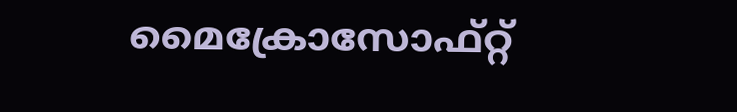മൈക്രോസോഫ്റ്റ്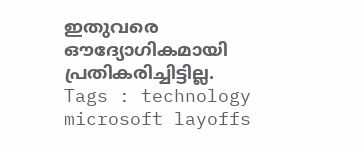ഇതുവരെ ഔദ്യോഗികമായി പ്രതികരിച്ചിട്ടില്ല.
Tags : technology microsoft layoffs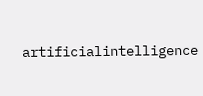artificialintelligence